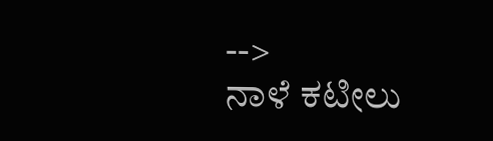-->
ನಾಳೆ ಕಟೀಲು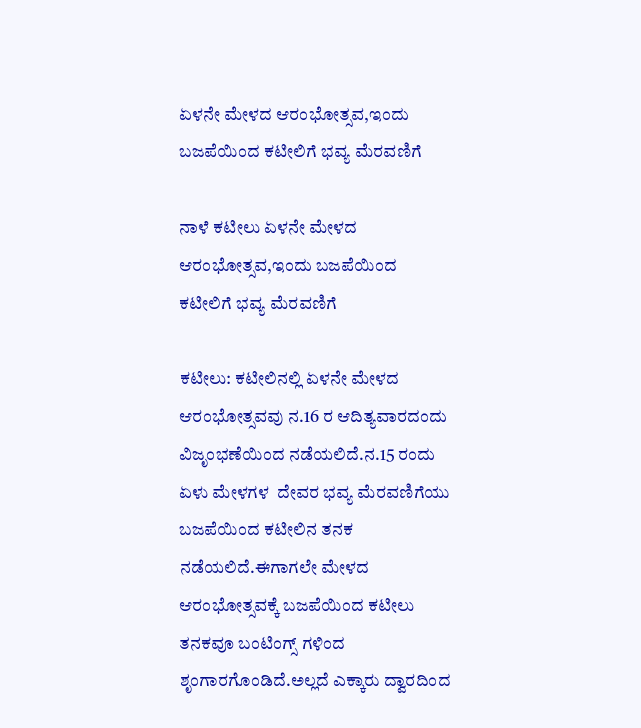ಏಳನೇ ಮೇಳದ ಆರಂಭೋತ್ಸವ,ಇಂದು ಬಜಪೆಯಿಂದ ಕಟೀಲಿಗೆ ಭವ್ಯ ಮೆರವಣಿಗೆ

ನಾಳೆ ಕಟೀಲು ಏಳನೇ ಮೇಳದ ಆರಂಭೋತ್ಸವ,ಇಂದು ಬಜಪೆಯಿಂದ ಕಟೀಲಿಗೆ ಭವ್ಯ ಮೆರವಣಿಗೆ

ಕಟೀಲು: ಕಟೀಲಿನಲ್ಲಿ ಏಳನೇ ಮೇಳದ ಆರಂಭೋತ್ಸವವು ನ.16 ರ ಆದಿತ್ಯವಾರದಂದು ವಿಜೃಂಭಣೆಯಿಂದ ನಡೆಯಲಿದೆ.ನ.15 ರಂದು  ಏಳು ಮೇಳಗಳ  ದೇವರ ಭವ್ಯ ಮೆರವಣಿಗೆಯು ಬಜಪೆಯಿಂದ ಕಟೀಲಿನ ತನಕ ನಡೆಯಲಿದೆ.ಈಗಾಗಲೇ ಮೇಳದ ಆರಂಭೋತ್ಸವಕ್ಕೆ ಬಜಪೆಯಿಂದ ಕಟೀಲು ತನಕವೂ ಬಂಟಿಂಗ್ಸ್ ಗಳಿಂದ ಶೃಂಗಾರಗೊಂಡಿದೆ.ಅಲ್ಲದೆ ಎಕ್ಕಾರು ದ್ವಾರದಿಂದ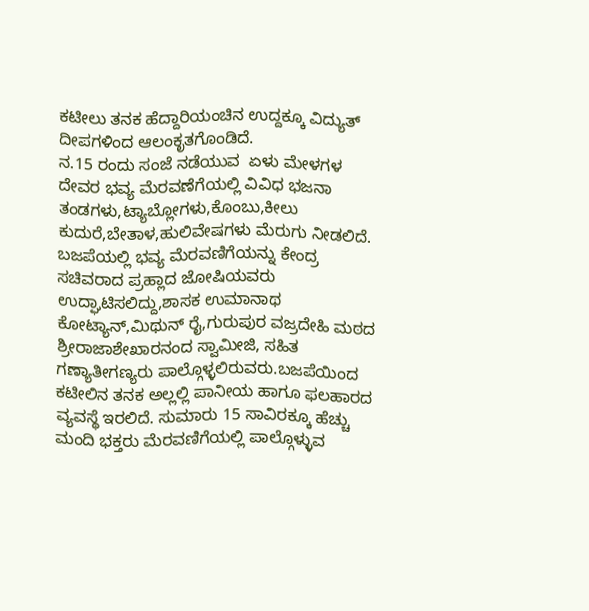ಕಟೀಲು ತನಕ ಹೆದ್ದಾರಿಯಂಚಿನ ಉದ್ದಕ್ಕೂ ವಿದ್ಯುತ್ ದೀಪಗಳಿಂದ ಆಲಂಕೃತಗೊಂಡಿದೆ.
ನ.15 ರಂದು ಸಂಜೆ ನಡೆಯುವ  ಏಳು ಮೇಳಗಳ ದೇವರ ಭವ್ಯ ಮೆರವಣೆಗೆಯಲ್ಲಿ ವಿವಿಧ ಭಜನಾ ತಂಡಗಳು,ಟ್ಯಾಬ್ಲೋಗಳು,ಕೊಂಬು,ಕೀಲು ಕುದುರೆ,ಬೇತಾಳ,ಹುಲಿವೇಷಗಳು ಮೆರುಗು ನೀಡಲಿದೆ. ಬಜಪೆಯಲ್ಲಿ ಭವ್ಯ ಮೆರವಣಿಗೆಯನ್ನು ಕೇಂದ್ರ ಸಚಿವರಾದ ಪ್ರಹ್ಲಾದ ಜೋಷಿಯವರು ಉದ್ಘಾಟಿಸಲಿದ್ದು,ಶಾಸಕ ಉಮಾನಾಥ ಕೋಟ್ಯಾನ್,ಮಿಥುನ್ ರೈ,ಗುರುಪುರ ವಜ್ರದೇಹಿ ಮಠದ ಶ್ರೀರಾಜಾಶೇಖಾರನಂದ ಸ್ವಾಮೀಜಿ, ಸಹಿತ  ಗಣ್ಯಾತೀಗಣ್ಯರು ಪಾಲ್ಗೊಳ್ಳಲಿರುವರು.ಬಜಪೆಯಿಂದ ಕಟೀಲಿನ ತನಕ ಅಲ್ಲಲ್ಲಿ ಪಾನೀಯ ಹಾಗೂ ಫಲಹಾರದ ವ್ಯವಸ್ಥೆ ಇರಲಿದೆ. ಸುಮಾರು 15 ಸಾವಿರಕ್ಕೂ ಹೆಚ್ಚು ಮಂದಿ ಭಕ್ತರು ಮೆರವಣಿಗೆಯಲ್ಲಿ ಪಾಲ್ಗೊಳ್ಳುವ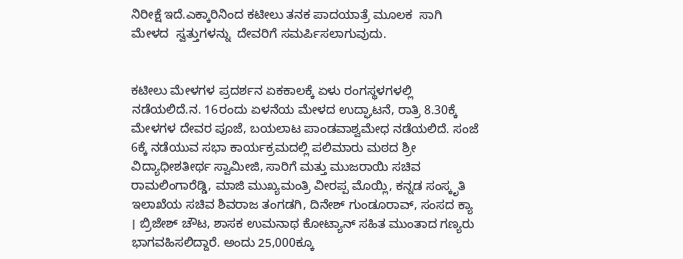ನಿರೀಕ್ಷೆ ಇದೆ.ಎಕ್ಕಾರಿನಿಂದ ಕಟೀಲು ತನಕ ಪಾದಯಾತ್ರೆ ಮೂಲಕ  ಸಾಗಿ ಮೇಳದ  ಸ್ವತ್ತುಗಳನ್ನು  ದೇವರಿಗೆ ಸಮರ್ಪಿಸಲಾಗುವುದು.


ಕಟೀಲು ಮೇಳಗಳ ಪ್ರದರ್ಶನ ಏಕಕಾಲಕ್ಕೆ ಏಳು ರಂಗಸ್ಥಳಗಳಲ್ಲಿ ನಡೆಯಲಿದೆ.ನ. 16ರಂದು ಏಳನೆಯ ಮೇಳದ ಉದ್ಘಾಟನೆ, ರಾತ್ರಿ 8.30ಕ್ಕೆ ಮೇಳಗಳ ದೇವರ ಪೂಜೆ, ಬಯಲಾಟ ಪಾಂಡವಾಶ್ವಮೇಧ ನಡೆಯಲಿದೆ. ಸಂಜೆ 6ಕ್ಕೆ ನಡೆಯುವ ಸಭಾ ಕಾರ್ಯಕ್ರಮದಲ್ಲಿ ಪಲಿಮಾರು ಮಠದ ಶ್ರೀ ವಿದ್ಯಾಧೀಶತೀರ್ಥ ಸ್ವಾಮೀಜಿ, ಸಾರಿಗೆ ಮತ್ತು ಮುಜರಾಯಿ ಸಚಿವ ರಾಮಲಿಂಗಾರೆಡ್ಡಿ, ಮಾಜಿ ಮುಖ್ಯಮಂತ್ರಿ ವೀರಪ್ಪ ಮೊಯ್ಲಿ, ಕನ್ನಡ ಸಂಸ್ಕೃತಿ ಇಲಾಖೆಯ ಸಚಿವ ಶಿವರಾಜ ತಂಗಡಗಿ, ದಿನೇಶ್ ಗುಂಡೂರಾವ್, ಸಂಸದ ಕ್ಯಾ । ಬ್ರಿಜೇಶ್ ಚೌಟ, ಶಾಸಕ ಉಮನಾಥ ಕೋಟ್ಯಾನ್ ಸಹಿತ ಮುಂತಾದ ಗಣ್ಯರು ಭಾಗವಹಿಸಲಿದ್ದಾರೆ. ಅಂದು 25,000ಕ್ಕೂ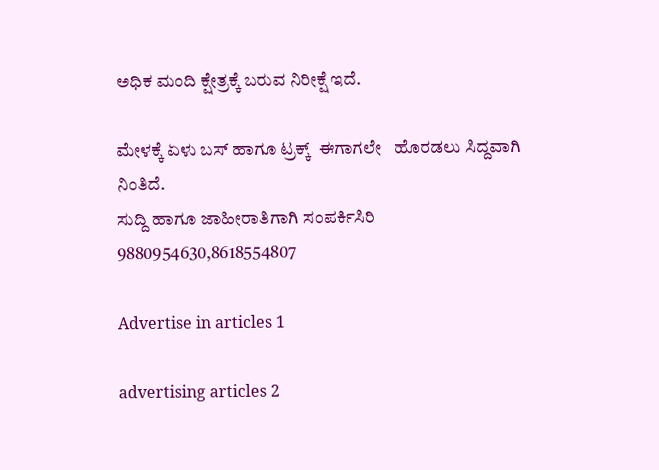ಅಧಿಕ ಮಂದಿ ಕ್ಷೇತ್ರಕ್ಕೆ ಬರುವ ನಿರೀಕ್ಷೆ ಇದೆ.

ಮೇಳಕ್ಕೆ ಏಳು ಬಸ್ ಹಾಗೂ ಟ್ರಕ್ಕ್  ಈಗಾಗಲೇ   ಹೊರಡಲು ಸಿದ್ದವಾಗಿ ನಿಂತಿದೆ.
ಸುದ್ದಿ ಹಾಗೂ ಜಾಹೀರಾತಿಗಾಗಿ ಸಂಪರ್ಕಿಸಿರಿ 9880954630,8618554807

Advertise in articles 1

advertising articles 2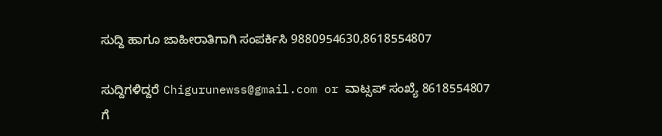ಸುದ್ದಿ ಹಾಗೂ ಜಾಹೀರಾತಿಗಾಗಿ ಸಂಪರ್ಕಿಸಿ 9880954630,8618554807

ಸುದ್ದಿಗಳಿದ್ದರೆ Chigurunewss@gmail.com or ವಾಟ್ಸಪ್ ಸಂಖ್ಯೆ 8618554807 ಗೆ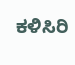ಕಳಿಸಿರಿ